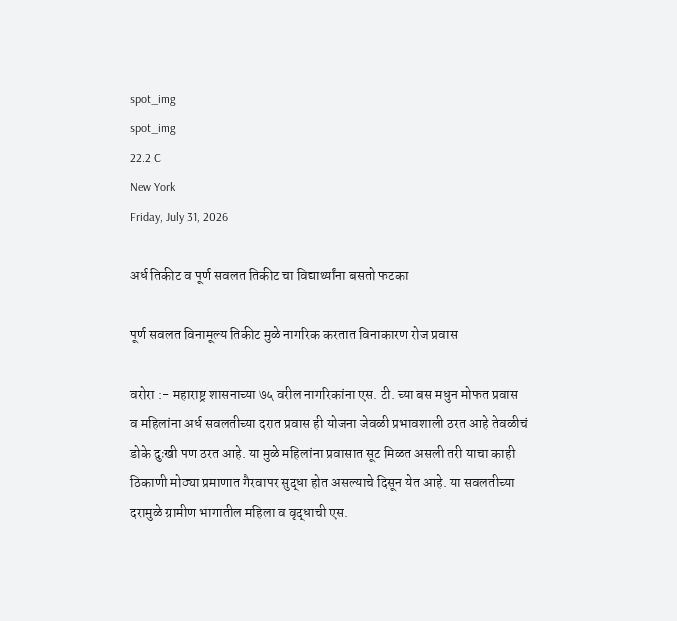spot_img
spot_img
22.2 C
New York
Friday, July 31, 2026

अर्ध तिकीट व पूर्ण सवलत तिकीट चा विद्यार्थ्यांना बसतो फटका

पूर्ण सवलत विनामूल्य तिकीट मुळे नागरिक करतात विनाकारण रोज प्रवास

वरोरा :- महाराष्ट्र शासनाच्या ७५ वरील नागरिकांना एस. टी. च्या बस मधुन मोफत प्रवास व महिलांना अर्ध सवलतीच्या दरात प्रवास ही योजना जेवळी प्रभावशाली ठरत आहे तेवळीचं डोके दुःखी पण ठरत आहे. या मुळे महिलांना प्रवासात सूट मिळत असली तरी याचा काही ठिकाणी मोठ्या प्रमाणात गैरवापर सुद्धा होत असल्याचे दिसून येत आहे. या सवलतीच्या दरामुळे ग्रामीण भागातील महिला व वृद्धाची एस.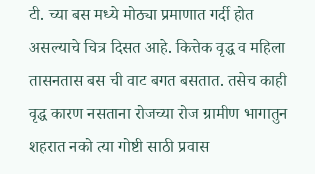टी. च्या बस मध्ये मोठ्या प्रमाणात गर्दी होत असल्याचे चित्र दिसत आहे. कित्तेक वृद्ध व महिला तासनतास बस ची वाट बगत बसतात. तसेच काही वृद्ध कारण नसताना रोजच्या रोज ग्रामीण भागातुन शहरात नको त्या गोष्टी साठी प्रवास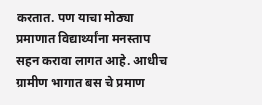करतात. पण याचा मोठ्या प्रमाणात विद्यार्थ्यांना मनस्ताप सहन करावा लागत आहे. आधीच ग्रामीण भागात बस चे प्रमाण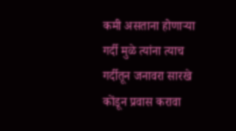कमी असताना होणाऱ्या गर्दी मुळे त्यांना त्याच गर्दीतून जनावरा सारखे कोंडून प्रवास करावा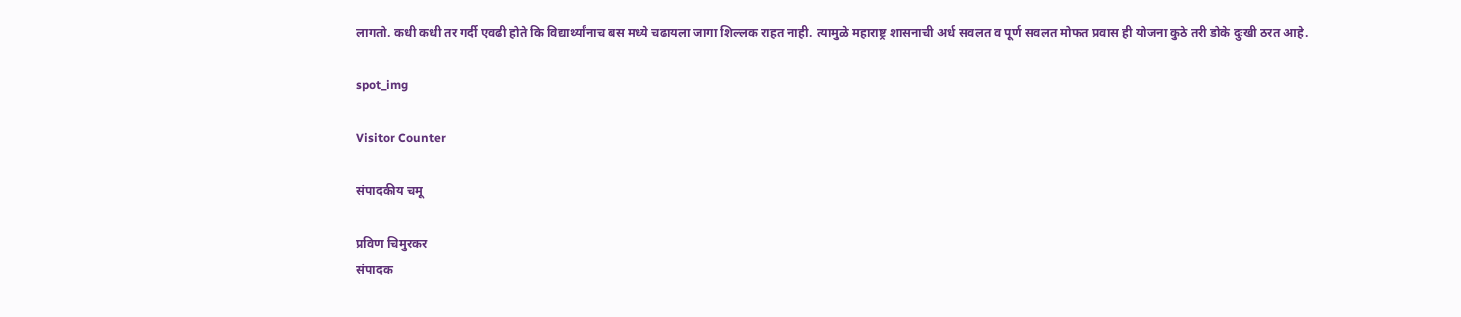लागतो. कधी कधी तर गर्दी एवढी होते कि विद्यार्थ्यांनाच बस मध्ये चढायला जागा शिल्लक राहत नाही. त्यामुळे महाराष्ट्र शासनाची अर्ध सवलत व पूर्ण सवलत मोफत प्रवास ही योजना कुठे तरी डोके दुःखी ठरत आहे.

spot_img

Visitor Counter

संपादकीय चमू

प्रविण चिमुरकर
संपादक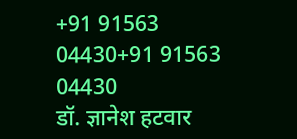+91 91563 04430+91 91563 04430
डॉ. ज्ञानेश हटवार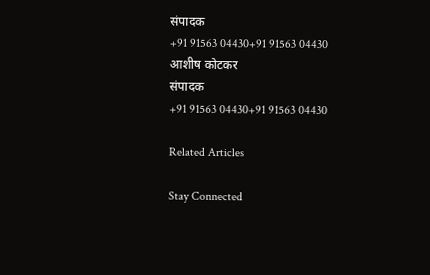संपादक
+91 91563 04430+91 91563 04430
आशीष कोटकर
संपादक
+91 91563 04430+91 91563 04430

Related Articles

Stay Connected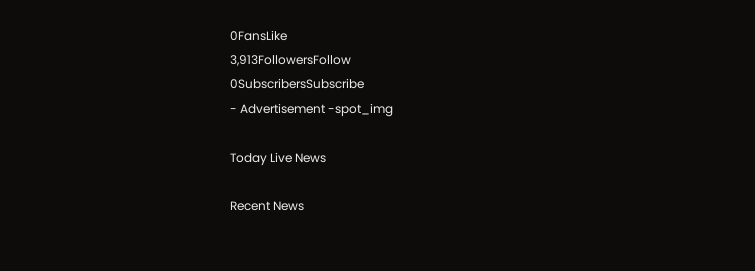0FansLike
3,913FollowersFollow
0SubscribersSubscribe
- Advertisement -spot_img

Today Live News

Recent News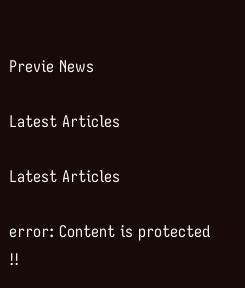Previe News

Latest Articles

Latest Articles

error: Content is protected !!